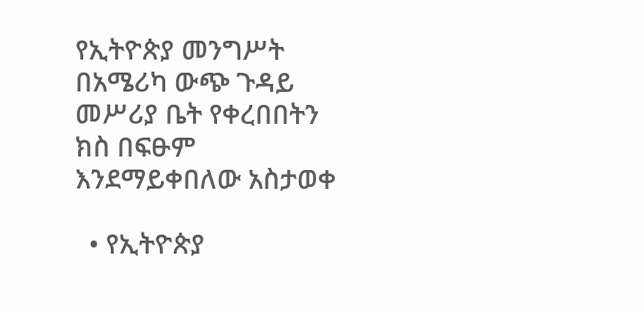የኢትዮጵያ መንግሥት በአሜሪካ ውጭ ጉዳይ መሥሪያ ቤት የቀረበበትን ክስ በፍፁም እንደማይቀበለው አስታወቀ

  • የኢትዮጵያ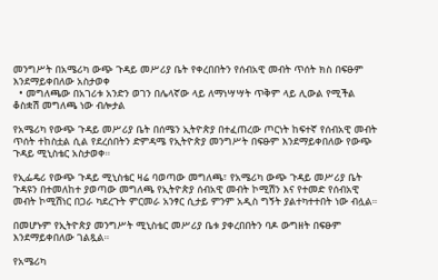መንግሥት በአሜሪካ ውጭ ጉዳይ መሥሪያ ቤት የቀረበበትን የሰብአዊ መብት ጥሰት ክስ በፍፁም እንደማይቀበለው አስታወቀ
  • መግለጫው በአገሪቱ አንድን ወገን በሌላኛው ላይ ለማነሣሣት ጥቅም ላይ ሊውል የሚችል ቆስቋሽ መግለጫ ነው ብሎታል

የአሜሪካ የውጭ ጉዳይ መሥሪያ ቤት በሰሜን ኢትዮጵያ በተፈጠረው ጦርነት ከፍተኛ የሰብአዊ መብት ጥሰት ተከስቷል ሲል የደረሰበትን ድምዳሜ የኢትዮጵያ መንግሥት በፍፁም እንደማይቀበለው የውጭ ጉዳይ ሚኒስቴር አስታወቀ።

የኢፌዴሪ የውጭ ጉዳይ ሚኒስቴር ዛሬ ባወጣው መግለጫ፣ የአሜሪካ ውጭ ጉዳይ መሥሪያ ቤት ጉዳዩን በተመለከተ ያወጣው መግለጫ የኢትዮጵያ ሰብአዊ መብት ኮሚሽን እና የተመድ የሰብአዊ መብት ኮሚሽነር በጋራ ካደረጉት ምርመራ አንፃር ሲታይ ምንም አዲስ ግኝት ያልተካተተበት ነው ብሏል።

በመሆኑም የኢትዮጵያ መንግሥት ሚኒስቴር መሥሪያ ቤቱ ያቀረበበትን ባዶ ውግዘት በፍፁም እንደማይቀበለው ገልጿል።

የአሜሪካ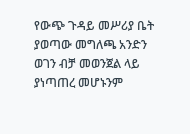የውጭ ጉዳይ መሥሪያ ቤት ያወጣው መግለጫ አንድን ወገን ብቻ መወንጀል ላይ ያነጣጠረ መሆኑንም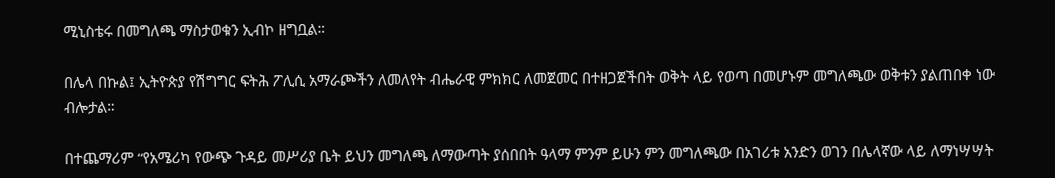ሚኒስቴሩ በመግለጫ ማስታወቁን ኢብኮ ዘግቧል።

በሌላ በኩል፤ ኢትዮጵያ የሽግግር ፍትሕ ፖሊሲ አማራጮችን ለመለየት ብሔራዊ ምክክር ለመጀመር በተዘጋጀችበት ወቅት ላይ የወጣ በመሆኑም መግለጫው ወቅቱን ያልጠበቀ ነው ብሎታል።

በተጨማሪም “የአሜሪካ የውጭ ጉዳይ መሥሪያ ቤት ይህን መግለጫ ለማውጣት ያሰበበት ዓላማ ምንም ይሁን ምን መግለጫው በአገሪቱ አንድን ወገን በሌላኛው ላይ ለማነሣሣት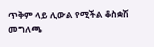ጥቅም ላይ ሊውል የሚችል ቆስቋሽ መግለጫ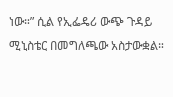ነው።” ሲል የኢፌዴሪ ውጭ ጉዳይ ሚኒስቴር በመግለጫው አስታውቋል።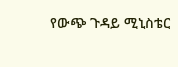የውጭ ጉዳይ ሚኒስቴር